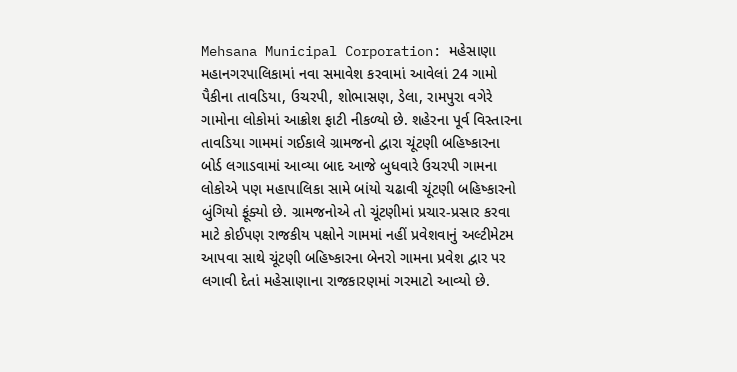Mehsana Municipal Corporation: મહેસાણા મહાનગરપાલિકામાં નવા સમાવેશ કરવામાં આવેલાં 24 ગામો પૈકીના તાવડિયા, ઉચરપી, શોભાસણ, ડેલા, રામપુરા વગેરે ગામોના લોકોમાં આક્રોશ ફાટી નીકળ્યો છે. શહેરના પૂર્વ વિસ્તારના તાવડિયા ગામમાં ગઈકાલે ગ્રામજનો દ્વારા ચૂંટણી બહિષ્કારના બોર્ડ લગાડવામાં આવ્યા બાદ આજે બુધવારે ઉચરપી ગામના લોકોએ પણ મહાપાલિકા સામે બાંયો ચઢાવી ચૂંટણી બહિષ્કારનો બુંગિયો ફૂંક્યો છે. ગ્રામજનોએ તો ચૂંટણીમાં પ્રચાર-પ્રસાર કરવા માટે કોઈપણ રાજકીય પક્ષોને ગામમાં નહીં પ્રવેશવાનું અલ્ટીમેટમ આપવા સાથે ચૂંટણી બહિષ્કારના બેનરો ગામના પ્રવેશ દ્વાર પર લગાવી દેતાં મહેસાણાના રાજકારણમાં ગરમાટો આવ્યો છે.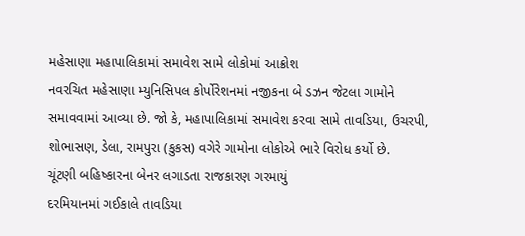મહેસાણા મહાપાલિકામાં સમાવેશ સામે લોકોમાં આક્રોશ
નવરચિત મહેસાણા મ્યુનિસિપલ કોર્પોરેશનમાં નજીકના બે ડઝન જેટલા ગામોને સમાવવામાં આવ્યા છે. જો કે, મહાપાલિકામાં સમાવેશ કરવા સામે તાવડિયા, ઉચરપી, શોભાસણ, ડેલા, રામપુરા (કુકસ) વગેરે ગામોના લોકોએ ભારે વિરોધ કર્યો છે.
ચૂંટણી બહિષ્કારના બેનર લગાડતા રાજકારણ ગરમાયું
દરમિયાનમાં ગઈકાલે તાવડિયા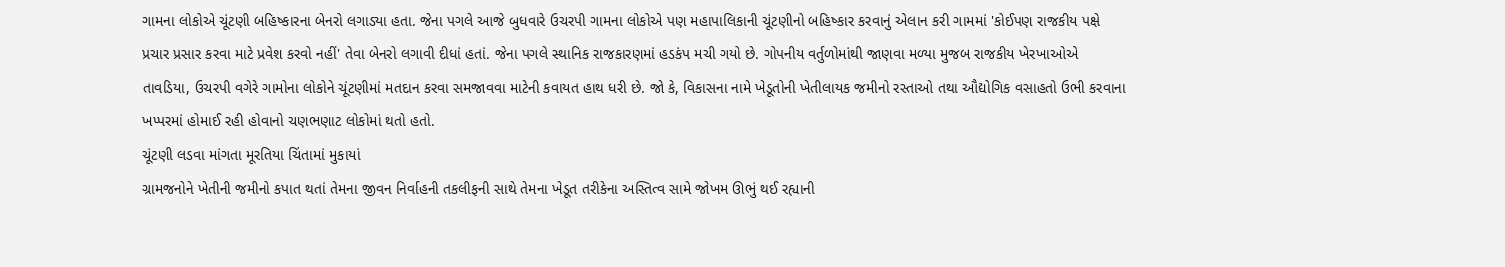ગામના લોકોએ ચૂંટણી બહિષ્કારના બેનરો લગાડ્યા હતા. જેના પગલે આજે બુધવારે ઉચરપી ગામના લોકોએ પણ મહાપાલિકાની ચૂંટણીનો બહિષ્કાર કરવાનું એલાન કરી ગામમાં 'કોઈપણ રાજકીય પક્ષે પ્રચાર પ્રસાર કરવા માટે પ્રવેશ કરવો નહીં' તેવા બેનરો લગાવી દીધાં હતાં. જેના પગલે સ્થાનિક રાજકારણમાં હડકંપ મચી ગયો છે. ગોપનીય વર્તુળોમાંથી જાણવા મળ્યા મુજબ રાજકીય ખેરખાઓએ તાવડિયા, ઉચરપી વગેરે ગામોના લોકોને ચૂંટણીમાં મતદાન કરવા સમજાવવા માટેની કવાયત હાથ ધરી છે. જો કે, વિકાસના નામે ખેડૂતોની ખેતીલાયક જમીનો રસ્તાઓ તથા ઔદ્યોગિક વસાહતો ઉભી કરવાના ખપ્પરમાં હોમાઈ રહી હોવાનો ચણભણાટ લોકોમાં થતો હતો.
ચૂંટણી લડવા માંગતા મૂરતિયા ચિંતામાં મુકાયાં
ગ્રામજનોને ખેતીની જમીનો કપાત થતાં તેમના જીવન નિર્વાહની તકલીફની સાથે તેમના ખેડૂત તરીકેના અસ્તિત્વ સામે જોખમ ઊભું થઈ રહ્યાની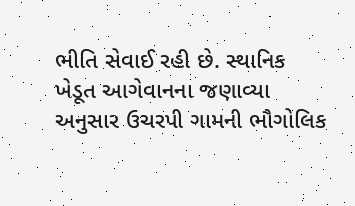ભીતિ સેવાઈ રહી છે. સ્થાનિક ખેડૂત આગેવાનના જણાવ્યા અનુસાર ઉચરપી ગામની ભૌગોલિક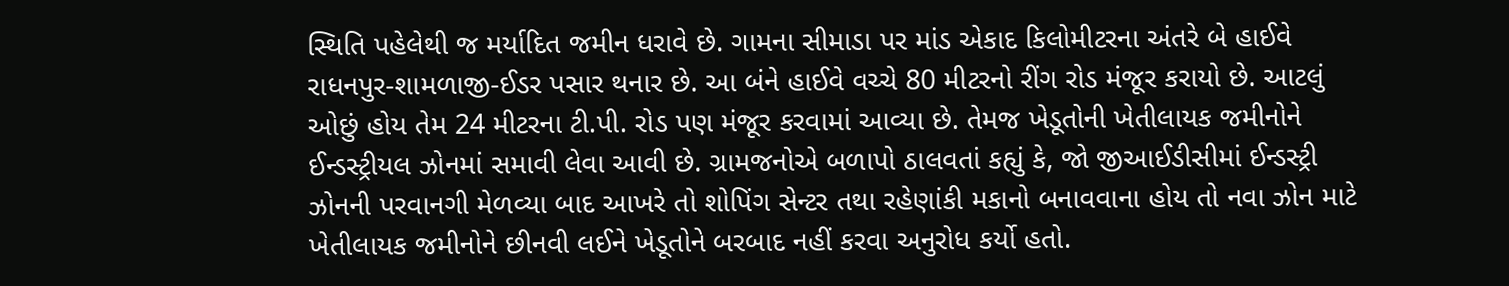સ્થિતિ પહેલેથી જ મર્યાદિત જમીન ધરાવે છે. ગામના સીમાડા પર માંડ એકાદ કિલોમીટરના અંતરે બે હાઈવે રાધનપુર-શામળાજી-ઈડર પસાર થનાર છે. આ બંને હાઈવે વચ્ચે 80 મીટરનો રીંગ રોડ મંજૂર કરાયો છે. આટલું ઓછું હોય તેમ 24 મીટરના ટી.પી. રોડ પણ મંજૂર કરવામાં આવ્યા છે. તેમજ ખેડૂતોની ખેતીલાયક જમીનોને ઈન્ડસ્ટ્રીયલ ઝોનમાં સમાવી લેવા આવી છે. ગ્રામજનોએ બળાપો ઠાલવતાં કહ્યું કે, જો જીઆઈડીસીમાં ઈન્ડસ્ટ્રી ઝોનની પરવાનગી મેળવ્યા બાદ આખરે તો શોપિંગ સેન્ટર તથા રહેણાંકી મકાનો બનાવવાના હોય તો નવા ઝોન માટે ખેતીલાયક જમીનોને છીનવી લઈને ખેડૂતોને બરબાદ નહીં કરવા અનુરોધ કર્યો હતો.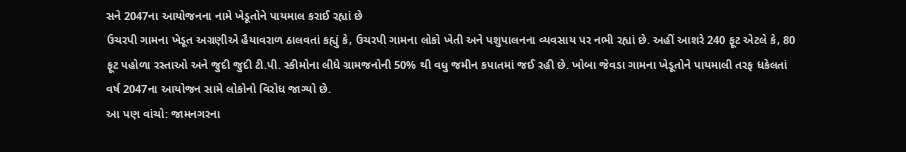સને 2047ના આયોજનના નામે ખેડૂતોને પાયમાલ કરાઈ રહ્યાં છે
ઉચરપી ગામના ખેડૂત અગ્રણીએ હૈયાવરાળ ઠાલવતાં કહ્યું કે, ઉચરપી ગામના લોકો ખેતી અને પશુપાલનના વ્યવસાય પર નભી રહ્યાં છે. અહીં આશરે 240 ફૂટ એટલે કે, 80 ફૂટ પહોળા રસ્તાઓ અને જુદી જુદી ટી.પી. સ્કીમોના લીધે ગ્રામજનોની 50% થી વધુ જમીન કપાતમાં જઈ રહી છે. ખોબા જેવડા ગામના ખેડૂતોને પાયમાલી તરફ ધકેલતાં વર્ષ 2047ના આયોજન સામે લોકોનો વિરોધ જાગ્યો છે.
આ પણ વાંચો: જામનગરના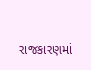રાજકારણમાં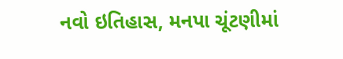નવો ઇતિહાસ, મનપા ચૂંટણીમાં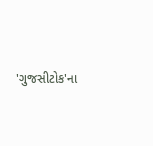'ગુજસીટોક'ના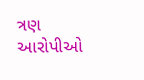ત્રણ આરોપીઓ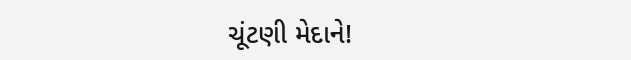ચૂંટણી મેદાને!